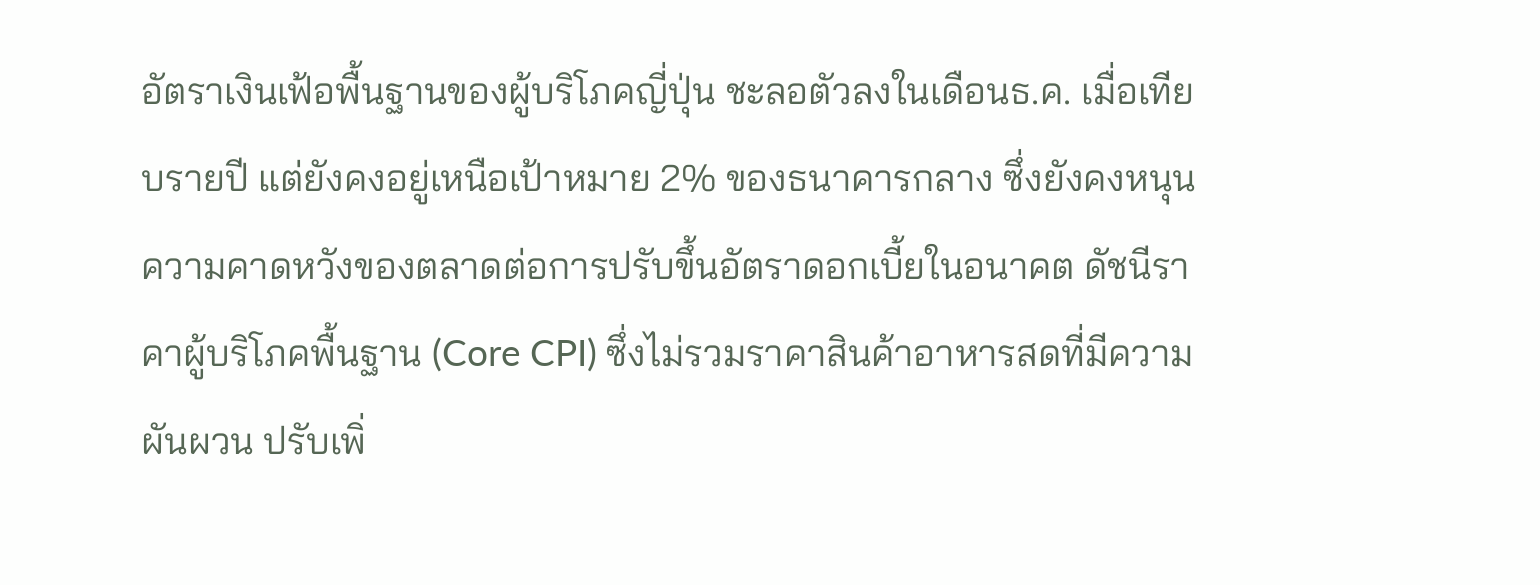อัตราเงินเฟ้อพื้นฐานของผู้บริโภคญี่ปุ่น ชะลอตัวลงในเดือนธ.ค. เมื่อเทียบรายปี แต่ยังคงอยู่เหนือเป้าหมาย 2% ของธนาคารกลาง ซึ่งยังคงหนุนความคาดหวังของตลาดต่อการปรับขึ้นอัตราดอกเบี้ยในอนาคต ดัชนีราคาผู้บริโภคพื้นฐาน (Core CPI) ซึ่งไม่รวมราคาสินค้าอาหารสดที่มีความผันผวน ปรับเพิ่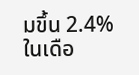มขึ้น 2.4% ในเดือ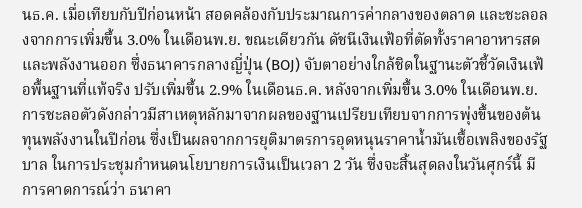นธ.ค. เมื่อเทียบกับปีก่อนหน้า สอดคล้องกับประมาณการค่ากลางของตลาด และชะลอลงจากการเพิ่มขึ้น 3.0% ในเดือนพ.ย. ขณะเดียวกัน ดัชนีเงินเฟ้อที่ตัดทั้งราคาอาหารสดและพลังงานออก ซึ่งธนาคารกลางญี่ปุ่น (BOJ) จับตาอย่างใกล้ชิดในฐานะตัวชี้วัดเงินเฟ้อพื้นฐานที่แท้จริง ปรับเพิ่มขึ้น 2.9% ในเดือนธ.ค. หลังจากเพิ่มขึ้น 3.0% ในเดือนพ.ย. การชะลอตัวดังกล่าวมีสาเหตุหลักมาจากผลของฐานเปรียบเทียบจากการพุ่งขึ้นของต้นทุนพลังงานในปีก่อน ซึ่งเป็นผลจากการยุติมาตรการอุดหนุนราคาน้ำมันเชื้อเพลิงของรัฐบาล ในการประชุมกำหนดนโยบายการเงินเป็นเวลา 2 วัน ซึ่งจะสิ้นสุดลงในวันศุกร์นี้ มีการคาดการณ์ว่า ธนาคา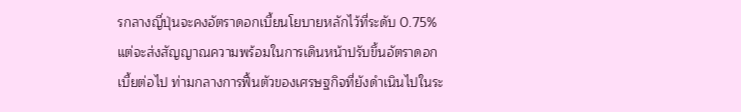รกลางญี่ปุ่นจะคงอัตราดอกเบี้ยนโยบายหลักไว้ที่ระดับ 0.75% แต่จะส่งสัญญาณความพร้อมในการเดินหน้าปรับขึ้นอัตราดอกเบี้ยต่อไป ท่ามกลางการฟื้นตัวของเศรษฐกิจที่ยังดำเนินไปในระ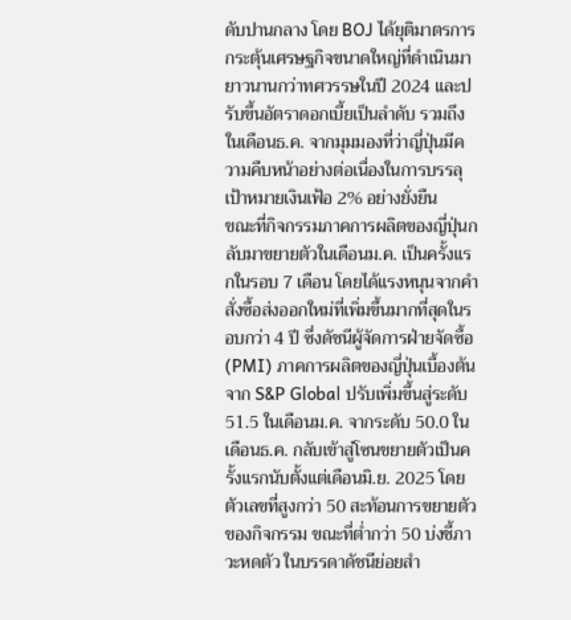ดับปานกลาง โดย BOJ ได้ยุติมาตรการกระตุ้นเศรษฐกิจขนาดใหญ่ที่ดำเนินมายาวนานกว่าทศวรรษในปี 2024 และปรับขึ้นอัตราดอกเบี้ยเป็นลำดับ รวมถึงในเดือนธ.ค. จากมุมมองที่ว่าญี่ปุ่นมีความคืบหน้าอย่างต่อเนื่องในการบรรลุเป้าหมายเงินเฟ้อ 2% อย่างยั่งยืน
ขณะที่กิจกรรมภาคการผลิตของญี่ปุ่นกลับมาขยายตัวในเดือนม.ค. เป็นครั้งแรกในรอบ 7 เดือน โดยได้แรงหนุนจากคำสั่งซื้อส่งออกใหม่ที่เพิ่มขึ้นมากที่สุดในรอบกว่า 4 ปี ซึ่งดัชนีผู้จัดการฝ่ายจัดซื้อ (PMI) ภาคการผลิตของญี่ปุ่นเบื้องต้นจาก S&P Global ปรับเพิ่มขึ้นสู่ระดับ 51.5 ในเดือนม.ค. จากระดับ 50.0 ในเดือนธ.ค. กลับเข้าสู่โซนขยายตัวเป็นครั้งแรกนับตั้งแต่เดือนมิ.ย. 2025 โดยตัวเลขที่สูงกว่า 50 สะท้อนการขยายตัวของกิจกรรม ขณะที่ต่ำกว่า 50 บ่งชี้ภาวะหดตัว ในบรรดาดัชนีย่อยสำ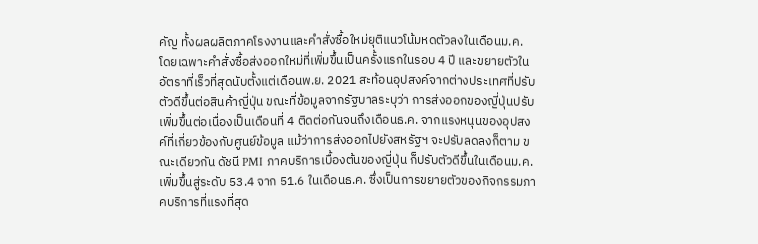คัญ ทั้งผลผลิตภาคโรงงานและคำสั่งซื้อใหม่ยุติแนวโน้มหดตัวลงในเดือนม.ค. โดยเฉพาะคำสั่งซื้อส่งออกใหม่ที่เพิ่มขึ้นเป็นครั้งแรกในรอบ 4 ปี และขยายตัวในอัตราที่เร็วที่สุดนับตั้งแต่เดือนพ.ย. 2021 สะท้อนอุปสงค์จากต่างประเทศที่ปรับตัวดีขึ้นต่อสินค้าญี่ปุ่น ขณะที่ข้อมูลจากรัฐบาลระบุว่า การส่งออกของญี่ปุ่นปรับเพิ่มขึ้นต่อเนื่องเป็นเดือนที่ 4 ติดต่อกันจนถึงเดือนธ.ค. จากแรงหนุนของอุปสงค์ที่เกี่ยวข้องกับศูนย์ข้อมูล แม้ว่าการส่งออกไปยังสหรัฐฯ จะปรับลดลงก็ตาม ขณะเดียวกัน ดัชนี PMI ภาคบริการเบื้องต้นของญี่ปุ่น ก็ปรับตัวดีขึ้นในเดือนม.ค. เพิ่มขึ้นสู่ระดับ 53.4 จาก 51.6 ในเดือนธ.ค. ซึ่งเป็นการขยายตัวของกิจกรรมภาคบริการที่แรงที่สุด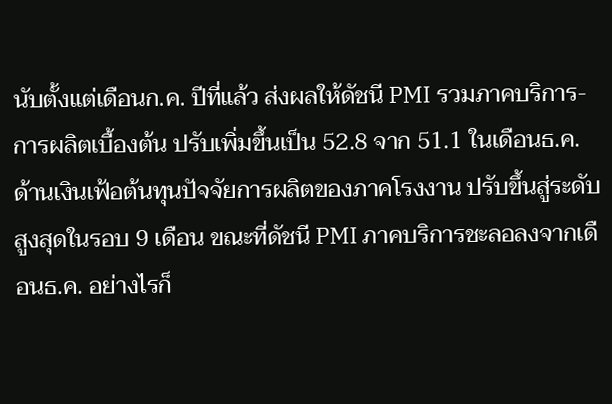นับตั้งแต่เดือนก.ค. ปีที่แล้ว ส่งผลให้ดัชนี PMI รวมภาคบริการ-การผลิตเบื้องต้น ปรับเพิ่มขึ้นเป็น 52.8 จาก 51.1 ในเดือนธ.ค. ด้านเงินเฟ้อต้นทุนปัจจัยการผลิตของภาคโรงงาน ปรับขึ้นสู่ระดับสูงสุดในรอบ 9 เดือน ขณะที่ดัชนี PMI ภาคบริการชะลอลงจากเดือนธ.ค. อย่างไรก็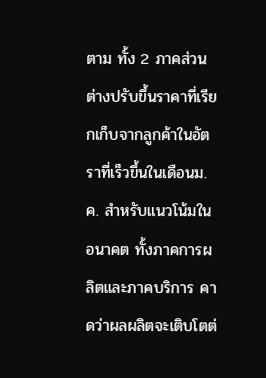ตาม ทั้ง 2 ภาคส่วนต่างปรับขึ้นราคาที่เรียกเก็บจากลูกค้าในอัตราที่เร็วขึ้นในเดือนม.ค. สำหรับแนวโน้มในอนาคต ทั้งภาคการผลิตและภาคบริการ คาดว่าผลผลิตจะเติบโตต่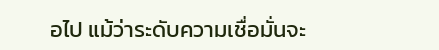อไป แม้ว่าระดับความเชื่อมั่นจะ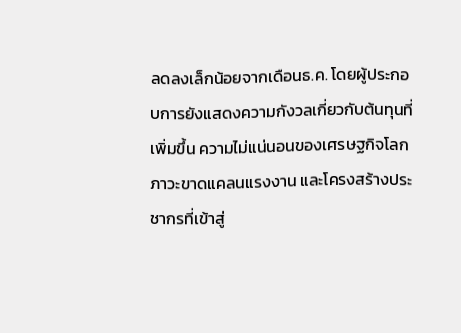ลดลงเล็กน้อยจากเดือนธ.ค. โดยผู้ประกอบการยังแสดงความกังวลเกี่ยวกับต้นทุนที่เพิ่มขึ้น ความไม่แน่นอนของเศรษฐกิจโลก ภาวะขาดแคลนแรงงาน และโครงสร้างประชากรที่เข้าสู่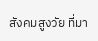สังคมสูงวัย ที่มา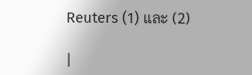Reuters (1) และ (2)

|